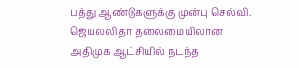பத்து ஆண்டுகளுக்கு முன்பு செல்வி. ஜெயலலிதா தலைமையிலான அதிமுக ஆட்சியில் நடந்த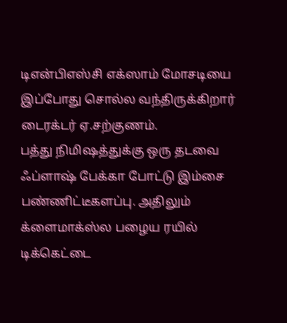டிஎன்பிஎஸ்சி எக்ஸாம் மோசடியை இப்போது சொல்ல வந்திருக்கிறார் டைரக்டர் ஏ.சற்குணம்.
பத்து நிமிஷத்துக்கு ஒரு தடவை ஃப்ளாஷ் பேக்கா போட்டு இம்சை பண்ணிட்டீகளப்பு. அதிலும் க்ளைமாக்ஸ்ல பழைய ரயில் டிக்கெட்டை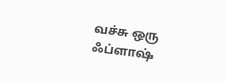வச்சு ஒரு ஃப்ளாஷ்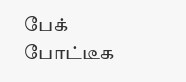பேக் போட்டீக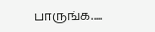பாருங்க.....